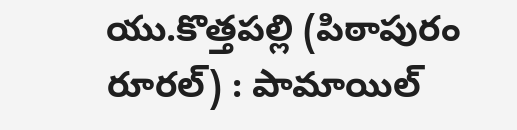యు.కొత్తపల్లి (పిఠాపురం రూరల్) : పామాయిల్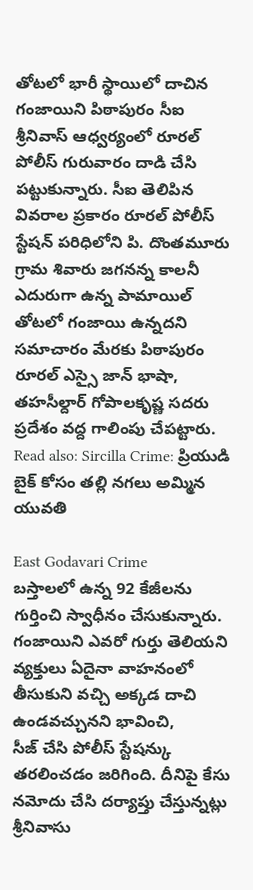తోటలో భారీ స్థాయిలో దాచిన గంజాయిని పిఠాపురం సీఐ శ్రీనివాస్ ఆధ్వర్యంలో రూరల్ పోలీస్ గురువారం దాడి చేసి పట్టుకున్నారు. సీఐ తెలిపిన వివరాల ప్రకారం రూరల్ పోలీస్ స్టేషన్ పరిధిలోని పి. దొంతమూరు గ్రామ శివారు జగనన్న కాలనీ ఎదురుగా ఉన్న పామాయిల్ తోటలో గంజాయి ఉన్నదని సమాచారం మేరకు పిఠాపురం రూరల్ ఎస్సై జాన్ భాషా, తహసీల్దార్ గోపాలకృష్ణ సదరు ప్రదేశం వద్ద గాలింపు చేపట్టారు.
Read also: Sircilla Crime: ప్రియుడి బైక్ కోసం తల్లి నగలు అమ్మిన యువతి

East Godavari Crime
బస్తాలలో ఉన్న 92 కేజీలను గుర్తించి స్వాధీనం చేసుకున్నారు. గంజాయిని ఎవరో గుర్తు తెలియని వ్యక్తులు ఏదైనా వాహనంలో తీసుకుని వచ్చి అక్కడ దాచి ఉండవచ్చునని భావించి,
సీజ్ చేసి పోలీస్ స్టేషన్కు తరలించడం జరిగింది. దీనిపై కేసు నమోదు చేసి దర్యాప్తు చేస్తున్నట్లు శ్రీనివాసు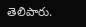తెలిపారు.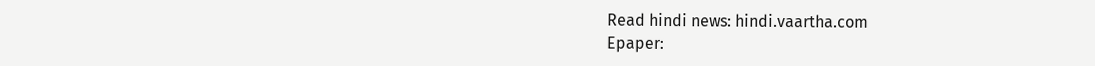Read hindi news: hindi.vaartha.com
Epaper: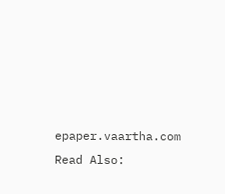epaper.vaartha.com
Read Also: